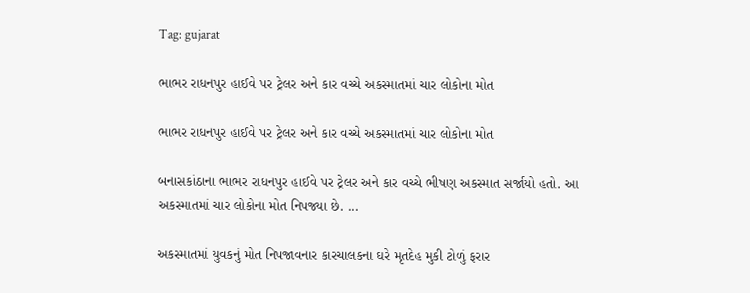Tag: gujarat

ભાભર રાધનપુર હાઈવે પર ટ્રેલર અને કાર વચ્ચે અકસ્માતમાં ચાર લોકોના મોત

ભાભર રાધનપુર હાઈવે પર ટ્રેલર અને કાર વચ્ચે અકસ્માતમાં ચાર લોકોના મોત

બનાસકાંઠાના ભાભર રાધનપુર હાઈવે પર ટ્રેલર અને કાર વચ્ચે ભીષણ અકસ્માત સર્જાયો હતો. આ અકસ્માતમાં ચાર લોકોના મોત નિપજ્યા છે. ...

અકસ્માતમાં યુવકનું મોત નિપજાવનાર કારચાલકના ઘરે મૃતદેહ મુકી ટોળું ફરાર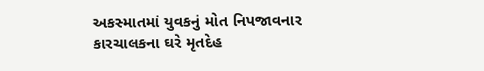અકસ્માતમાં યુવકનું મોત નિપજાવનાર કારચાલકના ઘરે મૃતદેહ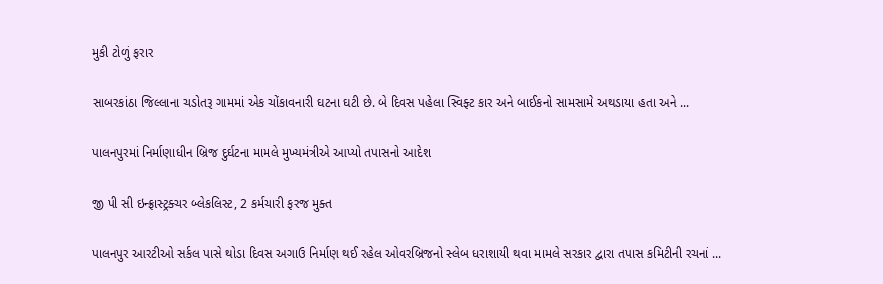મુકી ટોળું ફરાર

સાબરકાંઠા જિલ્લાના ચડોતરૂ ગામમાં એક ચોંકાવનારી ઘટના ઘટી છે. બે દિવસ પહેલા સ્વિફ્ટ કાર અને બાઈકનો સામસામે અથડાયા હતા અને ...

પાલનપુરમાં નિર્માણાધીન બ્રિજ દુર્ઘટના મામલે મુખ્યમંત્રીએ આપ્યો તપાસનો આદેશ

જી પી સી ઇન્ફ્રાસ્ટ્રક્ચર બ્લેકલિસ્ટ, 2 કર્મચારી ફરજ મુક્ત

પાલનપુર આરટીઓ સર્કલ પાસે થોડા દિવસ અગાઉ નિર્માણ થઈ રહેલ ઓવરબ્રિજનો સ્લેબ ધરાશાયી થવા મામલે સરકાર દ્વારા તપાસ કમિટીની રચનાં ...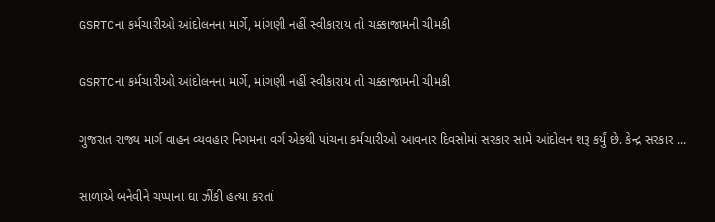GSRTCના કર્મચારીઓ આંદોલનના માર્ગે, માંગણી નહીં સ્વીકારાય તો ચક્કાજામની ચીમકી

GSRTCના કર્મચારીઓ આંદોલનના માર્ગે, માંગણી નહીં સ્વીકારાય તો ચક્કાજામની ચીમકી

ગુજરાત રાજ્ય માર્ગ વાહન વ્યવહાર નિગમના વર્ગ એકથી પાંચના કર્મચારીઓ આવનાર દિવસોમાં સરકાર સામે આંદોલન શરૂ કર્યું છે. કેન્દ્ર સરકાર ...

સાળાએ બનેવીને ચપ્પાના ઘા ઝીંકી હત્યા કરતાં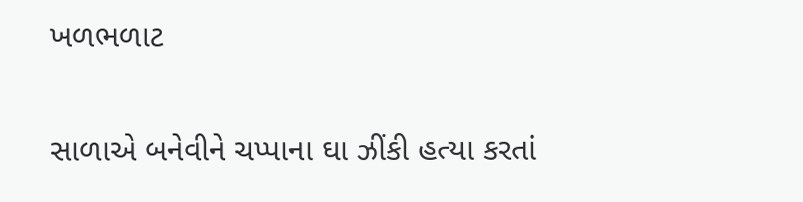ખળભળાટ

સાળાએ બનેવીને ચપ્પાના ઘા ઝીંકી હત્યા કરતાં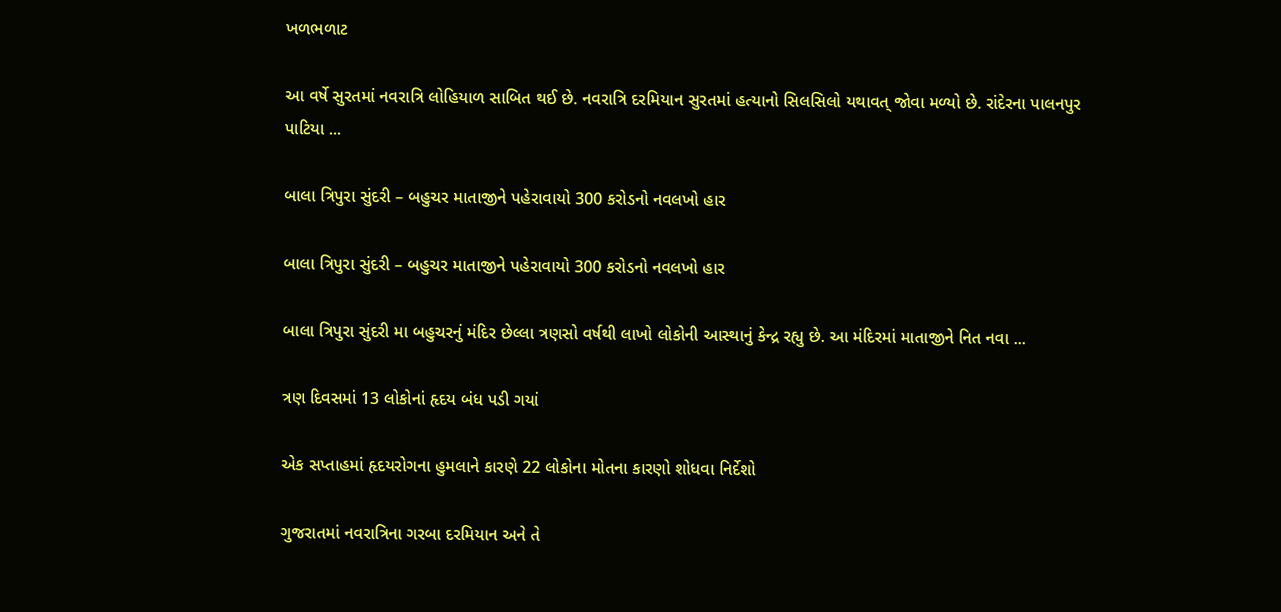ખળભળાટ

આ વર્ષે સુરતમાં નવરાત્રિ લોહિયાળ સાબિત થઈ છે. નવરાત્રિ દરમિયાન સુરતમાં હત્યાનો સિલસિલો યથાવત્ જોવા મળ્યો છે. રાંદેરના પાલનપુર પાટિયા ...

બાલા ત્રિપુરા સુંદરી – બહુચર માતાજીને પહેરાવાયો 300 કરોડનો નવલખો હાર

બાલા ત્રિપુરા સુંદરી – બહુચર માતાજીને પહેરાવાયો 300 કરોડનો નવલખો હાર

બાલા ત્રિપુરા સુંદરી મા બહુચરનું મંદિર છેલ્લા ત્રણસો વર્ષથી લાખો લોકોની આસ્થાનું કેન્દ્ર રહ્યુ છે. આ મંદિરમાં માતાજીને નિત નવા ...

ત્રણ દિવસમાં 13 લોકોનાં હૃદય બંધ પડી ગયાં

એક સપ્તાહમાં હૃદયરોગના હુમલાને કારણે 22 લોકોના મોતના કારણો શોધવા નિર્દેશો

ગુજરાતમાં નવરાત્રિના ગરબા દરમિયાન અને તે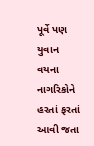પૂર્વે પણ યુવાન વયના નાગરિકોને હરતાં ફરતાં આવી જતા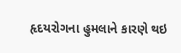હૃદયરોગના હુમલાને કારણે થઇ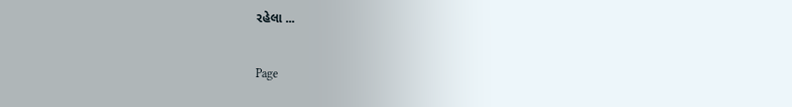રહેલા ...

Page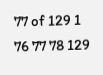77 of 129 1 76 77 78 129